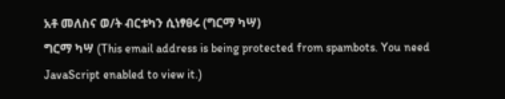አቶ መለስና ወ/ት ብርቱካን ሲነፃፀሩ (ግርማ ካሣ)
ግርማ ካሣ (This email address is being protected from spambots. You need JavaScript enabled to view it.)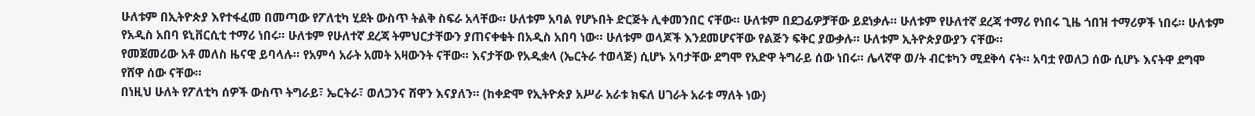ሁለቱም በኢትዮጵያ እየተፋፈመ በመጣው የፖለቲካ ሂደት ውስጥ ትልቅ ስፍራ አላቸው። ሁለቱም አባል የሆኑበት ድርጅት ሊቀመንበር ናቸው። ሁለቱም በደጋፊዎቻቸው ይደነቃሉ። ሁለቱም የሁለተኛ ደረጃ ተማሪ የነበሩ ጊዜ ጎበዝ ተማሪዎች ነበሩ። ሁለቱም የአዲስ አበባ ዩኒቨርሲቲ ተማሪ ነበሩ። ሁለቱም የሁለተኛ ደረጃ ትምህርታቸውን ያጠናቀቁት በአዲስ አበባ ነው። ሁለቱም ወላጆች እንደመሆናቸው የልጅን ፍቅር ያውቃሉ። ሁለቱም ኢትዮጵያውያን ናቸው።
የመጀመሪው አቶ መለስ ዜናዊ ይባላሉ። የአምሳ አራት አመት አዛውንት ናቸው። እናታቸው የአዲቋላ (ኤርትራ ተወላጅ) ሲሆኑ አባታቸው ደግሞ የአድዋ ትግራይ ሰው ነበሩ። ሌላኛዋ ወ/ት ብርቱካን ሚደቅሳ ናት። አባቷ የወለጋ ሰው ሲሆኑ እናትዋ ደግሞ የሸዋ ሰው ናቸው።
በነዚህ ሁለት የፖለቲካ ሰዎች ውስጥ ትግራይ፣ ኤርትራ፣ ወለጋንና ሸዋን እናያለን። (ከቀድሞ የኢትዮጵያ አሥራ አራቱ ክፍለ ሀገራት አራቱ ማለት ነው)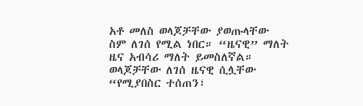አቶ መለስ ወላጆቻቸው ያወጡላቸው ስም ለገሰ የሚል ነበር። “ዜናዊ” ማለት ዜና አብሳሪ ማለት ይመስለኛል። ወላጆቻቸው ለገሰ ዜናዊ ሲሏቸው “የሚያበስር ተሰጠን፣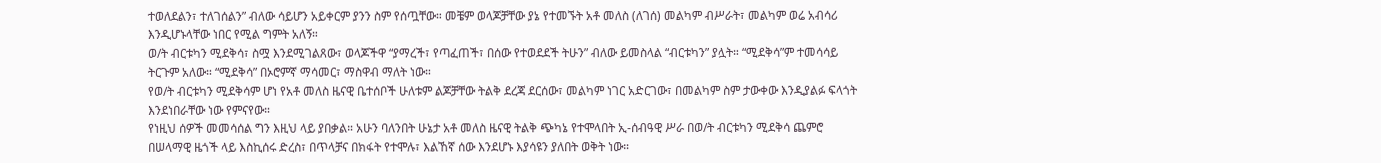ተወለደልን፣ ተለገሰልን” ብለው ሳይሆን አይቀርም ያንን ስም የሰጧቸው። መቼም ወላጆቻቸው ያኔ የተመኙት አቶ መለስ (ለገሰ) መልካም ብሥራት፣ መልካም ወሬ አብሳሪ እንዲሆኑላቸው ነበር የሚል ግምት አለኝ።
ወ/ት ብርቱካን ሚደቅሳ፣ ስሟ እንደሚገልጸው፣ ወላጆችዋ “ያማረች፣ የጣፈጠች፣ በሰው የተወደደች ትሁን” ብለው ይመስላል “ብርቱካን” ያሏት። “ሚደቅሳ”ም ተመሳሳይ ትርጉም አለው። “ሚደቅሳ” በኦሮምኛ ማሳመር፣ ማስዋብ ማለት ነው።
የወ/ት ብርቱካን ሚደቅሳም ሆነ የአቶ መለስ ዜናዊ ቤተሰቦች ሁለቱም ልጆቻቸው ትልቅ ደረጃ ደርሰው፣ መልካም ነገር አድርገው፣ በመልካም ስም ታውቀው እንዲያልፉ ፍላጎት እንደነበራቸው ነው የምናየው።
የነዚህ ሰዎች መመሳሰል ግን እዚህ ላይ ያበቃል። አሁን ባለንበት ሁኔታ አቶ መለስ ዜናዊ ትልቅ ጭካኔ የተሞላበት ኢ-ሰብዓዊ ሥራ በወ/ት ብርቱካን ሚደቅሳ ጨምሮ በሠላማዊ ዜጎች ላይ እስኪሰሩ ድረስ፣ በጥላቻና በክፋት የተሞሉ፣ እልኸኛ ሰው እንደሆኑ እያሳዩን ያለበት ወቅት ነው።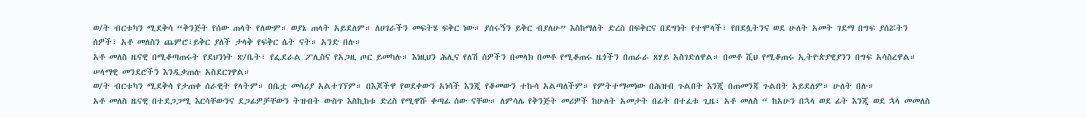ወ/ት ብርቱካን ሚደቅሳ “ቅንጅት የሰው ጠላት የለውም። ወያኔ ጠላት አይደለም። ለሀገራችን መፍትሄ ፍቅር ነው። ያሰሩኝን ይቅር ብያለሁ” እስከማለት ድረስ በፍቅርና በደግነት የተሞላች፣ የበደሏትንና ወደ ሁለት አመት ገደማ በግፍ ያሰሯትን ሰዎች፣ አቶ መለስን ጨምሮ፣ይቅር ያለች ታላቅ የፍቅር ሴት ናት። አንድ በሉ።
አቶ መለስ ዜናዊ በሚቆጣጠሩት የደህንነት ጽ/ቤት፣ የፌደራል ፖሊስና የአጋዚ ጦር ይመካሉ። እነዚህን ሕሊና የለሽ ሰዎችን በመላክ በመቶ የሚቆጠሩ ዜጎችን በጠራራ ጸሃይ አስገድለዋል። በመቶ ሺህ የሚቆጠሩ ኢትዮጵያዊያንን በግፍ አሳስረዋል። ሠላማዊ መንደሮችን እንዲቃጠሉ አስደርገዋል።
ወ/ት ብርቱካን ሚደቅሳ የታጠቀ ሰራዊት የላትም። በቤቷ መሳሪያ አልተገኘም። በእጆችዋ የወደቀውን አነሳች እንጂ የቆመውን ተኩሳ አልጣለችም። የምትተማመነው በሕዝብ ጉልበት እንጂ በጠመንጃ ጉልበት አይደለም። ሁለት በሉ።
አቶ መለስ ዜናዊ በተደጋጋሚ እርሳቸውንና ደጋፊዎቻቸውን ትዝብት ውስጥ እስኪከቱ ድረስ የሚዋሹ ቀጣፊ ሰው ናቸው። ለምሳሌ የቅንጅት መሪዎች ከሁለት አመታት በፊት በተፈቱ ጊዜ፣ አቶ መለስ “ ከአሁን በኋላ ወደ ፊት እንጂ ወደ ኋላ መመለስ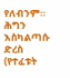የለብንም። ሕግን እስካልጣሱ ድረስ (የተፈቱት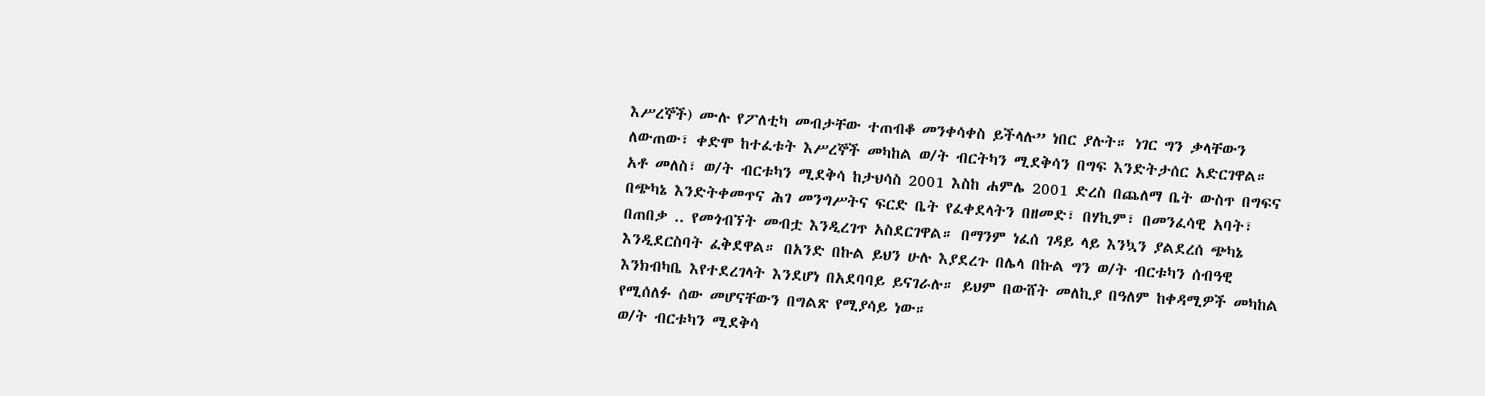እሥረኞች) ሙሉ የፖለቲካ መብታቸው ተጠብቆ መንቀሳቀስ ይችላሉ” ነበር ያሉት። ነገር ግን ቃላቸውን ለውጠው፣ ቀድሞ ከተፈቱት እሥረኞች መካከል ወ/ት ብርትካን ሚደቅሳን በግፍ እንድትታሰር አድርገዋል።
አቶ መለስ፣ ወ/ት ብርቱካን ሚደቅሳ ከታህሳስ 2001 እስከ ሐምሌ 2001 ድረስ በጨለማ ቤት ውስጥ በግፍና በጭካኔ እንድትቀመጥና ሕገ መንግሥትና ፍርድ ቤት የፈቀደላትን በዘመድ፣ በሃኪም፣ በመንፈሳዊ አባት፣ በጠበቃ .. የመጎብኘት መብቷ እንዲረገጥ አስደርገዋል። በማንም ነፈሰ ገዳይ ላይ እንኳን ያልደረሰ ጭካኔ እንዲደርስባት ፈቅደዋል። በአንድ በኩል ይህን ሁሉ እያደረጉ በሌላ በኩል ግን ወ/ት ብርቱካን ሰብዓዊ እንክብካቤ እየተደረገላት እንደሆነ በአደባባይ ይናገራሉ። ይህም በውሸት መለኪያ በዓለም ከቀዳሚዎች መካከል የሚሰለፉ ሰው መሆናቸውን በግልጽ የሚያሳይ ነው።
ወ/ት ብርቱካን ሚደቅሳ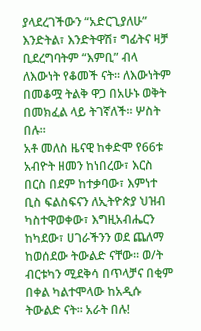ያላደረገችውን “አድርጊያለሁ” እንድትል፣ እንድትዋሽ፣ ግፊትና ዛቻ ቢደረግባትም “እምቢ” ብላ ለእውነት የቆመች ናት። ለእውነትም በመቆሟ ትልቅ ዋጋ በአሁኑ ወቅት በመክፈል ላይ ትገኛለች። ሦስት በሉ።
አቶ መለስ ዜናዊ ከቀድሞ የ66ቱ አብዮት ዘመን ከነበረው፣ እርስ በርስ በደም ከተቃባው፣ እምነተ ቢስ ፍልስፍናን ለኢትዮጵያ ህዝብ ካስተዋወቀው፣ እግዚአብሔርን ከካደው፣ ሀገራችንን ወደ ጨለማ ከወሰደው ትውልድ ናቸው። ወ/ት ብርቱካን ሚደቅሳ በጥላቻና በቂም በቀል ካልተሞላው ከአዲሱ ትውልድ ናት። አራት በሉ!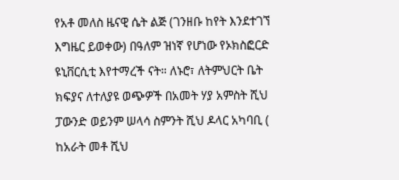የአቶ መለስ ዜናዊ ሴት ልጅ (ገንዘቡ ከየት እንደተገኘ እግዜር ይወቀው) በዓለም ዝነኛ የሆነው የኦክስፎርድ ዩኒቨርሲቲ እየተማረች ናት። ለኑሮ፣ ለትምህርት ቤት ክፍያና ለተለያዩ ወጭዎች በአመት ሃያ አምስት ሺህ ፓውንድ ወይንም ሠላሳ ስምንት ሺህ ዶላር አካባቢ ( ከአራት መቶ ሺህ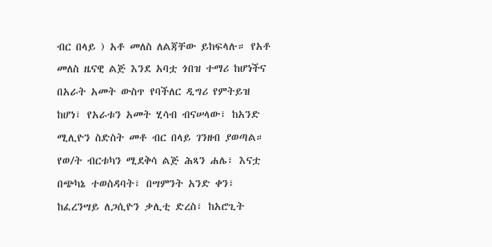ብር በላይ ) አቶ መለስ ለልጃቸው ይከፍላሉ። የአቶ መለስ ዜናዊ ልጅ እንደ አባቷ ጎበዝ ተማሪ ከሆነችና በአራት አመት ውስጥ የባችለር ዲግሪ የምትይዝ ከሆነ፣ የአራቱን አመት ሂሳብ ብናሠላው፣ ከአንድ ሚሊዮን ስድስት መቶ ብር በላይ ገንዘብ ያወጣል።
የወ/ት ብርቱካን ሚደቅሳ ልጅ ሕጻን ሐሌ፣ እናቷ በጭካኔ ተወስዳባት፣ በሣምንት አንድ ቀን፣ ከፈረንሣይ ለጋሲዮን ቃሊቲ ድረስ፣ ከአሮጊት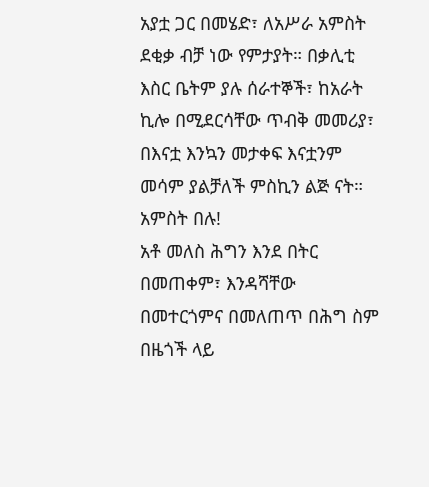አያቷ ጋር በመሄድ፣ ለአሥራ አምስት ደቂቃ ብቻ ነው የምታያት። በቃሊቲ እስር ቤትም ያሉ ሰራተኞች፣ ከአራት ኪሎ በሚደርሳቸው ጥብቅ መመሪያ፣ በእናቷ እንኳን መታቀፍ እናቷንም መሳም ያልቻለች ምስኪን ልጅ ናት። አምስት በሉ!
አቶ መለስ ሕግን እንደ በትር በመጠቀም፣ እንዳሻቸው በመተርጎምና በመለጠጥ በሕግ ስም በዜጎች ላይ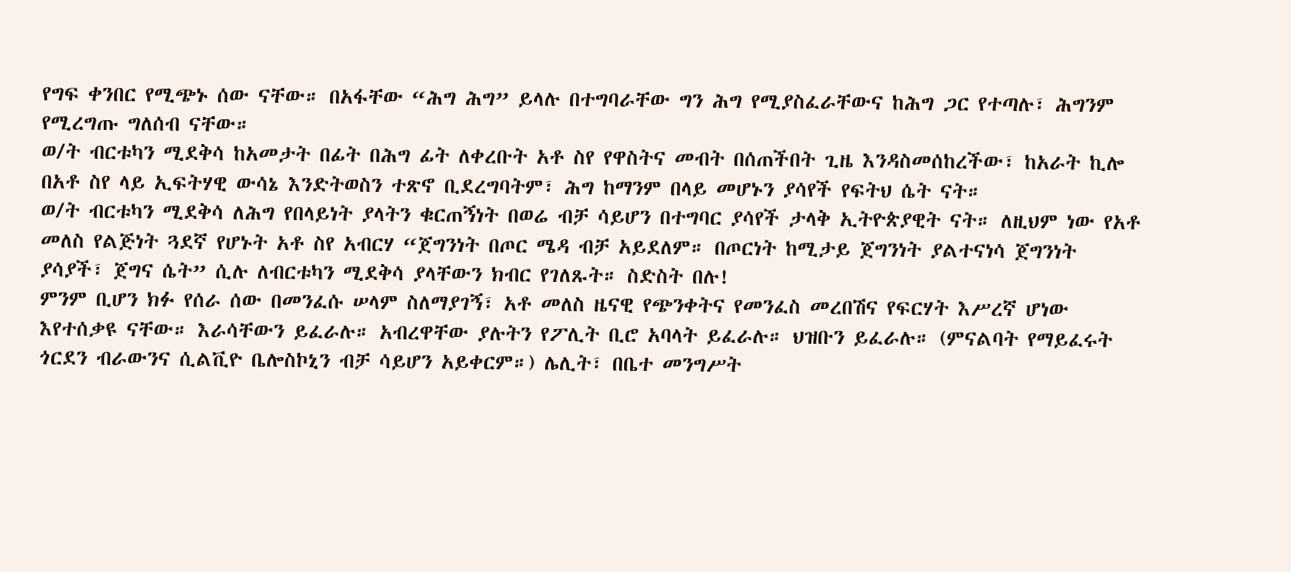የግፍ ቀንበር የሚጭኑ ሰው ናቸው። በአፋቸው “ሕግ ሕግ” ይላሉ በተግባራቸው ግን ሕግ የሚያስፈራቸውና ከሕግ ጋር የተጣሉ፣ ሕግንም የሚረግጡ ግለሰብ ናቸው።
ወ/ት ብርቱካን ሚደቅሳ ከአመታት በፊት በሕግ ፊት ለቀረቡት አቶ ስየ የዋስትና መብት በሰጠችበት ጊዜ እንዳስመሰከረችው፣ ከአራት ኪሎ በአቶ ስየ ላይ ኢፍትሃዊ ውሳኔ እንድትወስን ተጽኖ ቢደረግባትም፣ ሕግ ከማንም በላይ መሆኑን ያሳየች የፍትህ ሴት ናት።
ወ/ት ብርቱካን ሚደቅሳ ለሕግ የበላይነት ያላትን ቁርጠኝነት በወሬ ብቻ ሳይሆን በተግባር ያሳየች ታላቅ ኢትዮጵያዊት ናት። ለዚህም ነው የአቶ መለስ የልጅነት ጓደኛ የሆኑት አቶ ስየ አብርሃ “ጀግንነት በጦር ሜዳ ብቻ አይደለም። በጦርነት ከሚታይ ጀግንነት ያልተናነሳ ጀግንነት ያሳያች፣ ጀግና ሴት” ሲሉ ለብርቱካን ሚደቅሳ ያላቸውን ክብር የገለጹት። ስድስት በሉ!
ምንም ቢሆን ክፉ የሰራ ሰው በመንፈሱ ሠላም ስለማያገኝ፣ አቶ መለስ ዜናዊ የጭንቀትና የመንፈስ መረበሽና የፍርሃት እሥረኛ ሆነው እየተሰቃዩ ናቸው። እራሳቸውን ይፈራሉ። አብረዋቸው ያሉትን የፖሊት ቢሮ አባላት ይፈራሉ። ህዝቡን ይፈራሉ። (ምናልባት የማይፈሩት ጎርደን ብራውንና ሲልቪዮ ቤሎስኮኒን ብቻ ሳይሆን አይቀርም።) ሌሊት፣ በቤተ መንግሥት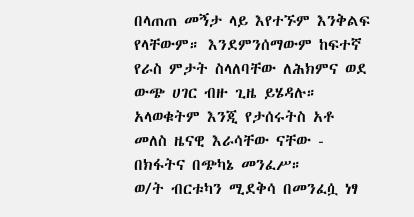በላጠጠ መኝታ ላይ እየተኙም እንቅልፍ የላቸውም። እንደምንሰማውም ከፍተኛ የራስ ምታት ስላለባቸው ለሕክምና ወደ ውጭ ሀገር ብዙ ጊዜ ይሄዳሉ። አላወቁትም እንጂ የታሰሩትስ አቶ መለስ ዜናዊ እራሳቸው ናቸው - በክፋትና በጭካኔ መንፈሥ።
ወ/ት ብርቱካን ሚደቅሳ በመንፈሷ ነፃ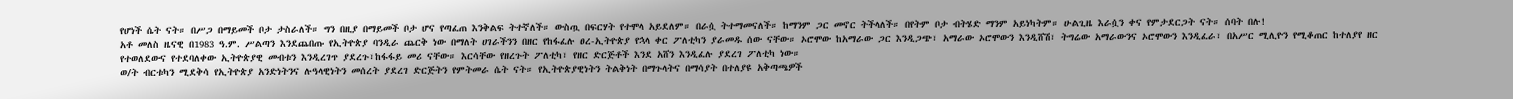የሆነች ሴት ናት። በሥጋ በማይመች ቦታ ታስራለች። ግን በዚያ በማይመች ቦታ ሆና የጣፈጠ እንቅልፍ ትተኛለች። ውስጧ በፍርሃት የተሞላ አይደለም። በራሷ ትተማመናለች። ከማንም ጋር መኖር ትችላለች። በየትም ቦታ ብትሄድ ማንም አይነካትም። ሁልጊዜ እራሷን ቀና የምታደርጋት ናት። ሰባት በሉ!
አቶ መለስ ዜናዊ በ1983 ዓ.ም. ሥልጣን እንደጨበጡ የኢትዮጵያ ባንዲራ ጨርቅ ነው በማለት ሀገራችንን በዘር የከፋፈሉ ፀረ-ኢትዮጵያ የኋላ ቀር ፖለቲካን ያራመዱ ሰው ናቸው። ኦሮሞው ከአማራው ጋር እንዲጋጭ፣ አማራው ኦሮሞውን እንዲሸሽ፣ ትግሬው አማራውንና ኦሮሞውን እንዲፈራ፣ በአሥር ሚሊዮን የሚቆጠር ከተለያየ ዘር የተወለደውና የተደባለቀው ኢትዮጵያዊ መብቱን እንዲረገጥ ያደረጉ፣ከፋፋይ መሪ ናቸው። እርሳቸው የዘረጉት ፖለቲካ፣ የዘር ድርጅቶች እንደ አሸን እንዲፈሉ ያደረገ ፖለቲካ ነው።
ወ/ት ብርቱካን ሚደቅሳ የኢትዮጵያ አንድነትንና ሉዓላዊነትን መሰረት ያደረገ ድርጅትን የምትመራ ሴት ናት። የኢትዮጵያዊነትን ትልቅነት በማጉላትና በማሳያት በተለያዩ አቅጣጫዎች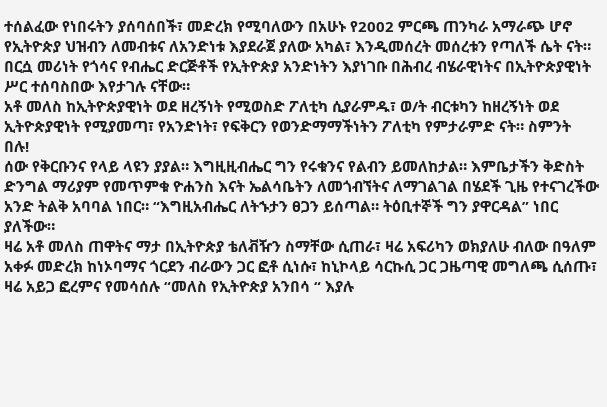ተሰልፈው የነበሩትን ያሰባሰበች፣ መድረክ የሚባለውን በአሁኑ የ2002 ምርጫ ጠንካራ አማራጭ ሆኖ የኢትዮጵያ ህዝብን ለመብቱና ለአንድነቱ እያደራጀ ያለው አካል፣ እንዲመሰረት መሰረቱን የጣለች ሴት ናት። በርሷ መሪነት የጎሳና የብሔር ድርጅቶች የኢትዮጵያ አንድነትን እያነገቡ በሕብረ ብሄራዊነትና በኢትዮጵያዊነት ሥር ተሰባስበው እየታገሉ ናቸው።
አቶ መለስ ከኢትዮጵያዊነት ወደ ዘረኝነት የሚወስድ ፖለቲካ ሲያራምዱ፣ ወ/ት ብርቱካን ከዘረኝነት ወደ ኢትዮጵያዊነት የሚያመጣ፣ የአንድነት፣ የፍቅርን የወንድማማችነትን ፖለቲካ የምታራምድ ናት። ስምንት በሉ!
ሰው የቅርቡንና የላይ ላዩን ያያል። እግዚዚብሔር ግን የሩቁንና የልብን ይመለከታል። እምቤታችን ቅድስት ድንግል ማሪያም የመጥምቁ ዮሐንስ እናት ኤልሳቤትን ለመጎብኘትና ለማገልገል በሄደች ጊዜ የተናገረችው አንድ ትልቅ አባባል ነበር። “እግዚአብሔር ለትኁታን ፀጋን ይሰጣል። ትዕቢተኞች ግን ያዋርዳል” ነበር ያለችው።
ዛሬ አቶ መለስ ጠዋትና ማታ በኢትዮጵያ ቴለቭዥን ስማቸው ሲጠራ፣ ዛሬ አፍሪካን ወክያለሁ ብለው በዓለም አቀፉ መድረክ ከነኦባማና ጎርደን ብራውን ጋር ፎቶ ሲነሱ፣ ከኒኮላይ ሳርኩሲ ጋር ጋዜጣዊ መግለጫ ሲሰጡ፣ ዛሬ አይጋ ፎረምና የመሳሰሉ “መለስ የኢትዮጵያ አንበሳ “ እያሉ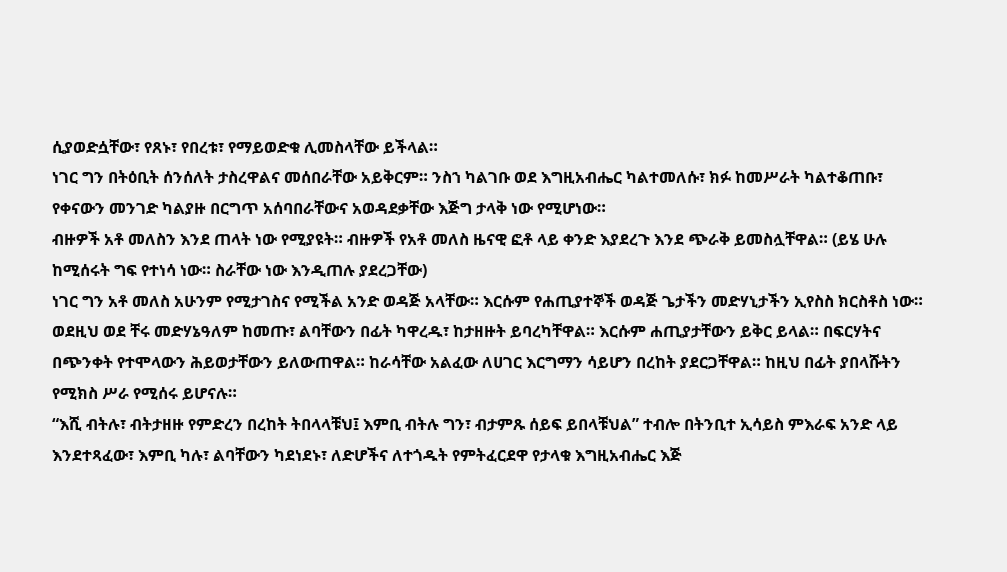ሲያወድሷቸው፣ የጸኑ፣ የበረቱ፣ የማይወድቁ ሊመስላቸው ይችላል።
ነገር ግን በትዕቢት ሰንሰለት ታስረዋልና መሰበራቸው አይቅርም። ንስኀ ካልገቡ ወደ እግዚአብሔር ካልተመለሱ፣ ክፉ ከመሥራት ካልተቆጠቡ፣ የቀናውን መንገድ ካልያዙ በርግጥ አሰባበራቸውና አወዳደቃቸው እጅግ ታላቅ ነው የሚሆነው።
ብዙዎች አቶ መለስን እንደ ጠላት ነው የሚያዩት። ብዙዎች የአቶ መለስ ዜናዊ ፎቶ ላይ ቀንድ እያደረጉ እንደ ጭራቅ ይመስሏቸዋል። (ይሄ ሁሉ ከሚሰሩት ግፍ የተነሳ ነው። ስራቸው ነው እንዲጠሉ ያደረጋቸው)
ነገር ግን አቶ መለስ አሁንም የሚታገስና የሚችል አንድ ወዳጅ አላቸው። እርሱም የሐጢያተኞች ወዳጅ ጌታችን መድሃኒታችን ኢየስስ ክርስቶስ ነው። ወደዚህ ወደ ቸሩ መድሃኔዓለም ከመጡ፣ ልባቸውን በፊት ካዋረዱ፣ ከታዘዙት ይባረካቸዋል። እርሱም ሐጢያታቸውን ይቅር ይላል። በፍርሃትና በጭንቀት የተሞላውን ሕይወታቸውን ይለውጠዋል። ከራሳቸው አልፈው ለሀገር እርግማን ሳይሆን በረከት ያደርጋቸዋል። ከዚህ በፊት ያበላሹትን የሚክስ ሥራ የሚሰሩ ይሆናሉ።
“እሺ ብትሉ፣ ብትታዘዙ የምድረን በረከት ትበላላቹህ፤ እምቢ ብትሉ ግን፣ ብታምጹ ሰይፍ ይበላቹህል” ተብሎ በትንቢተ ኢሳይስ ምእራፍ አንድ ላይ እንደተጻፈው፣ እምቢ ካሉ፣ ልባቸውን ካደነደኑ፣ ለድሆችና ለተጎዱት የምትፈርደዋ የታላቁ እግዚአብሔር እጅ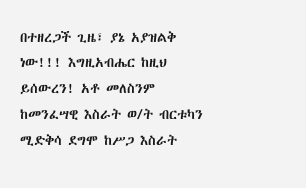በተዘረጋች ጊዜ፣ ያኔ አያዝልቅ ነው!!! እግዚአብሔር ከዚህ ይሰውረን! አቶ መለስንም ከመንፈሣዊ እስራት ወ/ት ብርቱካን ሚድቅሳ ደግሞ ከሥጋ እስራት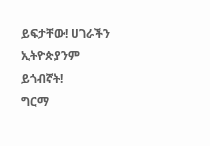ይፍታቸው! ሀገራችን ኢትዮጵያንም ይጎብኛት!
ግርማ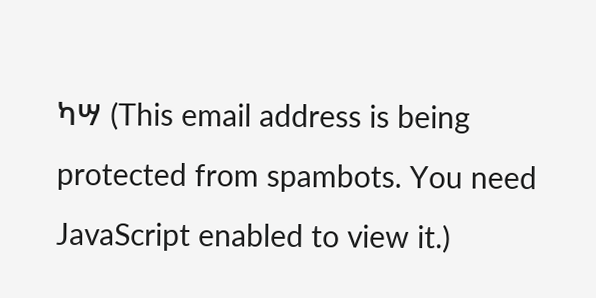ካሣ (This email address is being protected from spambots. You need JavaScript enabled to view it.)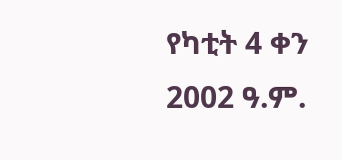የካቲት 4 ቀን 2002 ዓ.ም.